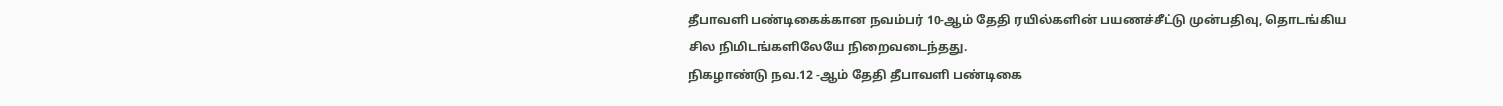தீபாவளி பண்டிகைக்கான நவம்பர் 10-ஆம் தேதி ரயில்களின் பயணச்சீட்டு முன்பதிவு, தொடங்கிய சில நிமிடங்களிலேயே நிறைவடைந்தது.
நிகழாண்டு நவ.12 -ஆம் தேதி தீபாவளி பண்டிகை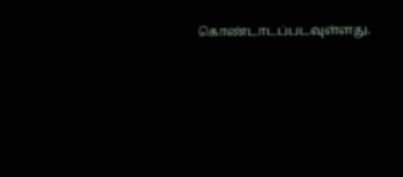கொண்டாடப்படவுள்ளது.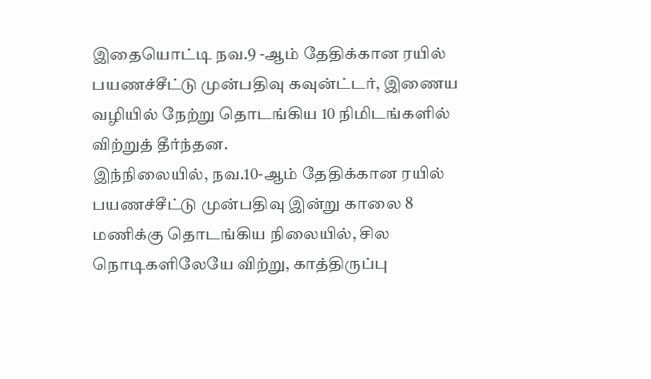இதையொட்டி நவ.9 -ஆம் தேதிக்கான ரயில் பயணச்சீட்டு முன்பதிவு கவுன்ட்டர், இணைய வழியில் நேற்று தொடங்கிய 10 நிமிடங்களில் விற்றுத் தீர்ந்தன.
இந்நிலையில், நவ.10-ஆம் தேதிக்கான ரயில் பயணச்சீட்டு முன்பதிவு இன்று காலை 8 மணிக்கு தொடங்கிய நிலையில், சில நொடிகளிலேயே விற்று, காத்திருப்பு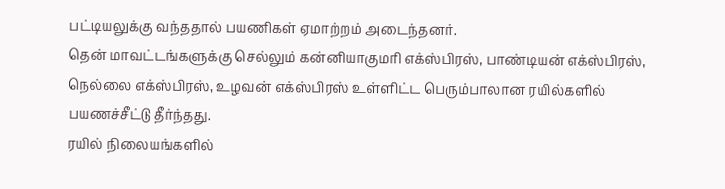பட்டியலுக்கு வந்ததால் பயணிகள் ஏமாற்றம் அடைந்தனர்.
தென் மாவட்டங்களுக்கு செல்லும் கன்னியாகுமரி எக்ஸ்பிரஸ், பாண்டியன் எக்ஸ்பிரஸ், நெல்லை எக்ஸ்பிரஸ், உழவன் எக்ஸ்பிரஸ் உள்ளிட்ட பெரும்பாலான ரயில்களில் பயணச்சீட்டு தீர்ந்தது.
ரயில் நிலையங்களில்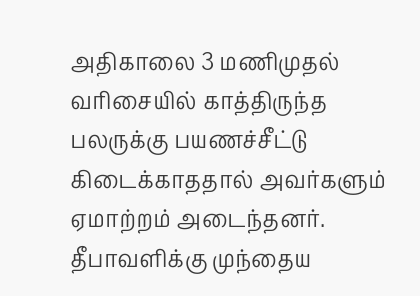அதிகாலை 3 மணிமுதல் வரிசையில் காத்திருந்த பலருக்கு பயணச்சீட்டு கிடைக்காததால் அவர்களும் ஏமாற்றம் அடைந்தனர்.
தீபாவளிக்கு முந்தைய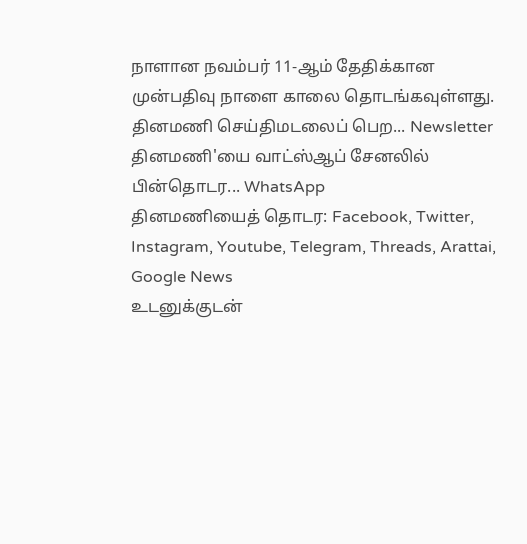நாளான நவம்பர் 11-ஆம் தேதிக்கான முன்பதிவு நாளை காலை தொடங்கவுள்ளது.
தினமணி செய்திமடலைப் பெற... Newsletter
தினமணி'யை வாட்ஸ்ஆப் சேனலில் பின்தொடர... WhatsApp
தினமணியைத் தொடர: Facebook, Twitter, Instagram, Youtube, Telegram, Threads, Arattai, Google News
உடனுக்குடன்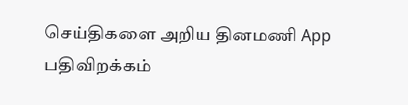செய்திகளை அறிய தினமணி App பதிவிறக்கம்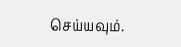செய்யவும்.